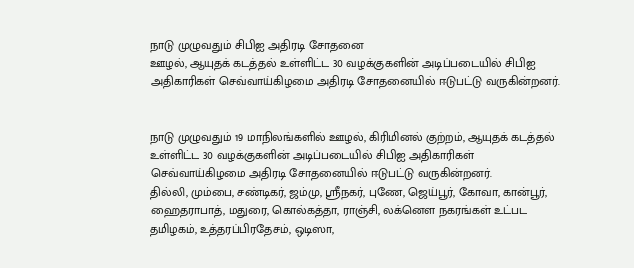நாடு முழுவதும் சிபிஐ அதிரடி சோதனை
ஊழல், ஆயுதக் கடத்தல் உள்ளிட்ட 30 வழக்குகளின் அடிப்படையில் சிபிஐ அதிகாரிகள் செவ்வாய்கிழமை அதிரடி சோதனையில் ஈடுபட்டு வருகின்றனர்.


நாடு முழுவதும் 19 மாநிலங்களில் ஊழல், கிரிமினல் குற்றம், ஆயுதக் கடத்தல் உள்ளிட்ட 30 வழக்குகளின் அடிப்படையில் சிபிஐ அதிகாரிகள் செவ்வாய்கிழமை அதிரடி சோதனையில் ஈடுபட்டு வருகின்றனர்.
தில்லி, மும்பை, சண்டிகர், ஜம்மு, ஸ்ரீநகர், புணே, ஜெய்பூர், கோவா, கான்பூர், ஹைதராபாத், மதுரை, கொல்கத்தா, ராஞ்சி, லக்னௌ நகரங்கள் உட்பட தமிழகம், உத்தரப்பிரதேசம், ஒடிஸா,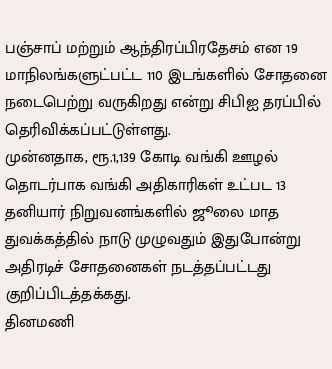பஞ்சாப் மற்றும் ஆந்திரப்பிரதேசம் என 19 மாநிலங்களுட்பட்ட 110 இடங்களில் சோதனை நடைபெற்று வருகிறது என்று சிபிஐ தரப்பில் தெரிவிக்கப்பட்டுள்ளது.
முன்னதாக, ரூ.1,139 கோடி வங்கி ஊழல் தொடர்பாக வங்கி அதிகாரிகள் உட்பட 13 தனியார் நிறுவனங்களில் ஜூலை மாத துவக்கத்தில் நாடு முழுவதும் இதுபோன்று அதிரடிச் சோதனைகள் நடத்தப்பட்டது குறிப்பிடத்தக்கது.
தினமணி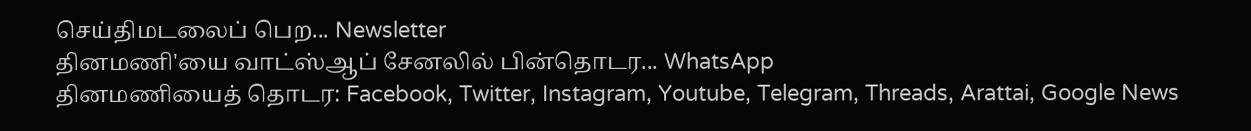செய்திமடலைப் பெற... Newsletter
தினமணி'யை வாட்ஸ்ஆப் சேனலில் பின்தொடர... WhatsApp
தினமணியைத் தொடர: Facebook, Twitter, Instagram, Youtube, Telegram, Threads, Arattai, Google News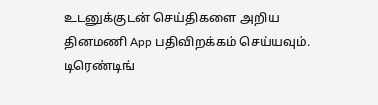உடனுக்குடன் செய்திகளை அறிய தினமணி App பதிவிறக்கம் செய்யவும்.
டிரெண்டிங்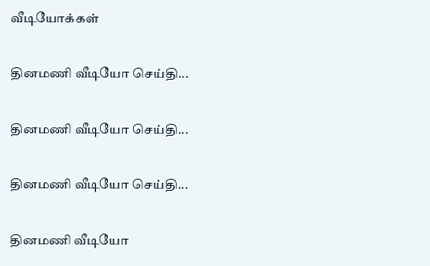வீடியோக்கள்

தினமணி வீடியோ செய்தி...

தினமணி வீடியோ செய்தி...

தினமணி வீடியோ செய்தி...

தினமணி வீடியோ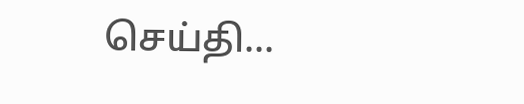செய்தி...